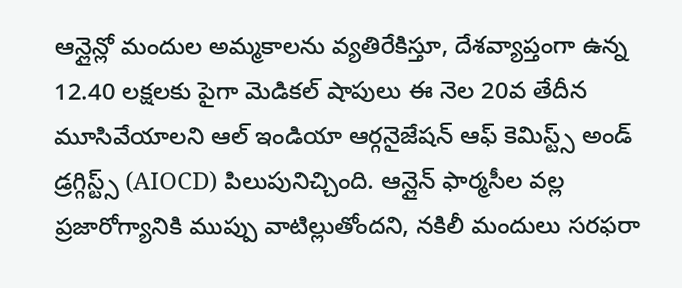ఆన్లైన్లో మందుల అమ్మకాలను వ్యతిరేకిస్తూ, దేశవ్యాప్తంగా ఉన్న 12.40 లక్షలకు పైగా మెడికల్ షాపులు ఈ నెల 20వ తేదీన మూసివేయాలని ఆల్ ఇండియా ఆర్గనైజేషన్ ఆఫ్ కెమిస్ట్స్ అండ్ డ్రగ్గిస్ట్స్ (AIOCD) పిలుపునిచ్చింది. ఆన్లైన్ ఫార్మసీల వల్ల ప్రజారోగ్యానికి ముప్పు వాటిల్లుతోందని, నకిలీ మందులు సరఫరా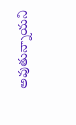అవుతున్నాయని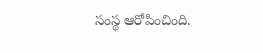సంస్థ ఆరోపించింది.